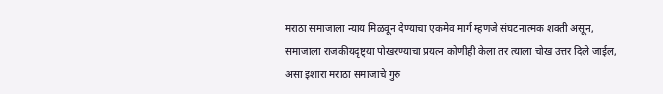मराठा समाजाला न्याय मिळवून देण्याचा एकमेव मार्ग म्हणजे संघटनात्मक शक्ती असून, समाजाला राजकीयदृष्ट्या पोखरण्याचा प्रयत्न कोणीही केला तर त्याला चोख उत्तर दिले जाईल, असा इशारा मराठा समाजाचे गुरु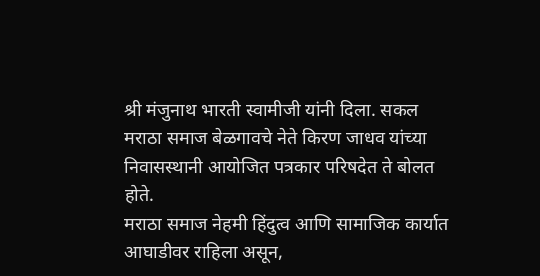श्री मंजुनाथ भारती स्वामीजी यांनी दिला. सकल मराठा समाज बेळगावचे नेते किरण जाधव यांच्या निवासस्थानी आयोजित पत्रकार परिषदेत ते बोलत होते.
मराठा समाज नेहमी हिंदुत्व आणि सामाजिक कार्यात आघाडीवर राहिला असून,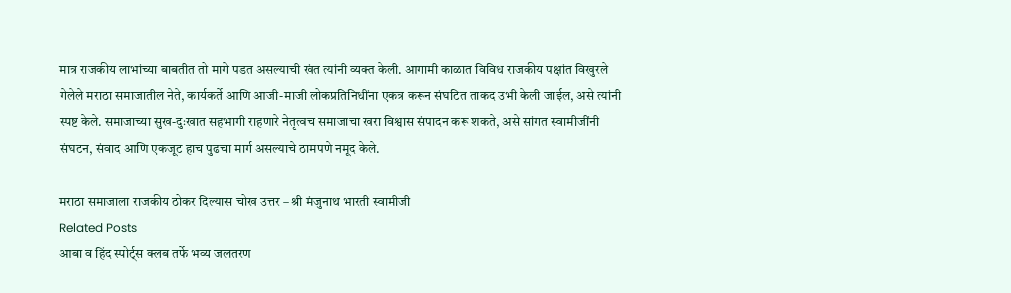मात्र राजकीय लाभांच्या बाबतीत तो मागे पडत असल्याची खंत त्यांनी व्यक्त केली. आगामी काळात विविध राजकीय पक्षांत विखुरले गेलेले मराठा समाजातील नेते, कार्यकर्ते आणि आजी-माजी लोकप्रतिनिधींना एकत्र करून संघटित ताकद उभी केली जाईल, असे त्यांनी स्पष्ट केले. समाजाच्या सुख-दुःखात सहभागी राहणारे नेतृत्वच समाजाचा खरा विश्वास संपादन करू शकते, असे सांगत स्वामीजींनी संघटन, संवाद आणि एकजूट हाच पुढचा मार्ग असल्याचे ठामपणे नमूद केले.

मराठा समाजाला राजकीय ठोकर दिल्यास चोख उत्तर – श्री मंजुनाथ भारती स्वामीजी
Related Posts
आबा व हिंद स्पोर्ट्स क्लब तर्फे भव्य जलतरण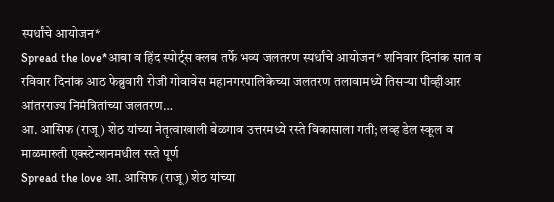स्पर्धांचे आयोजन*
Spread the love*आबा व हिंद स्पोर्ट्स क्लब तर्फे भव्य जलतरण स्पर्धांचे आयोजन* शनिवार दिनांक सात व रविवार दिनांक आठ फेब्रुवारी रोजी गोवावेस महानगरपालिकेच्या जलतरण तलावामध्ये तिसऱ्या पीव्हीआर आंतरराज्य निमंत्रितांच्या जलतरण…
आ. आसिफ (राजू) शेठ यांच्या नेतृत्वाखाली बेळगाव उत्तरमध्ये रस्ते विकासाला गती; लव्ह डेल स्कूल व माळमारुती एक्स्टेन्शनमधील रस्ते पूर्ण
Spread the love आ. आसिफ (राजू) शेठ यांच्या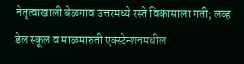नेतृत्वाखाली बेळगाव उत्तरमध्ये रस्ते विकासाला गती; लव्ह डेल स्कूल व माळमारुती एक्स्टेन्शनमधील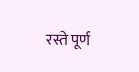रस्ते पूर्ण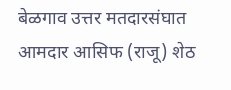बेळगाव उत्तर मतदारसंघात आमदार आसिफ (राजू) शेठ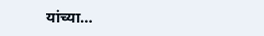यांच्या…